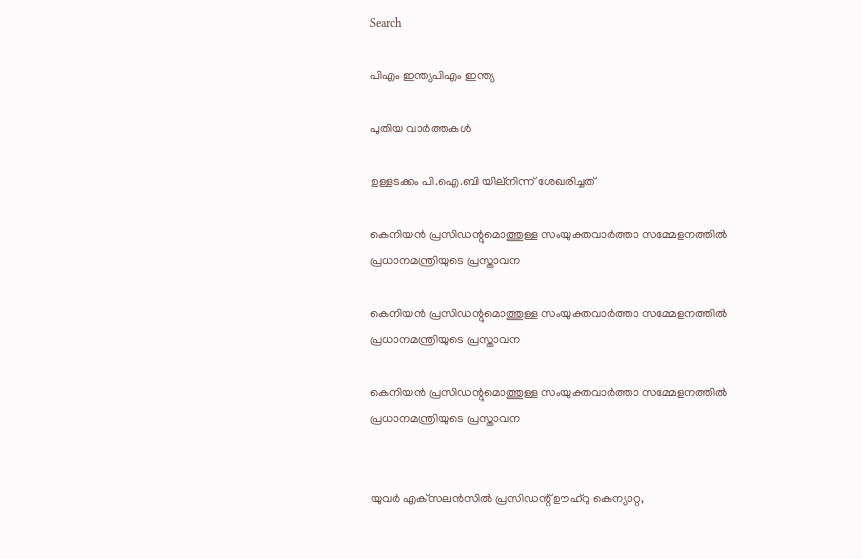Search

പിഎം ഇന്ത്യപിഎം ഇന്ത്യ

പുതിയ വാർത്തകൾ

ഉള്ളടക്കം പി.ഐ.ബി യില്നിന്ന് ശേഖരിച്ചത്

കെനിയന്‍ പ്രസിഡന്റുമൊത്തുള്ള സംയുക്തവാര്‍ത്താ സമ്മേളനത്തില്‍ പ്രധാനമന്ത്രിയുടെ പ്രസ്താവന

കെനിയന്‍ പ്രസിഡന്റുമൊത്തുള്ള സംയുക്തവാര്‍ത്താ സമ്മേളനത്തില്‍ പ്രധാനമന്ത്രിയുടെ പ്രസ്താവന

കെനിയന്‍ പ്രസിഡന്റുമൊത്തുള്ള സംയുക്തവാര്‍ത്താ സമ്മേളനത്തില്‍ പ്രധാനമന്ത്രിയുടെ പ്രസ്താവന


യുവര്‍ എക്‌സലന്‍സില്‍ പ്രസിഡന്റ് ഊഹ്‌റു കെന്യാറ്റ,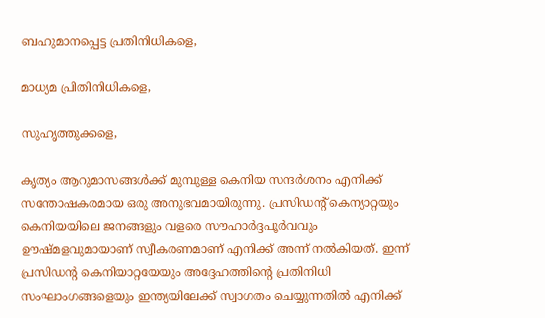ബഹുമാനപ്പെട്ട പ്രതിനിധികളെ,

മാധ്യമ പ്രിതിനിധികളെ,

സുഹൃത്തുക്കളെ,

കൃത്യം ആറുമാസങ്ങള്‍ക്ക് മുമ്പുള്ള കെനിയ സന്ദര്‍ശനം എനിക്ക് സന്തോഷകരമായ ഒരു അനുഭവമായിരുന്നു. പ്രസിഡന്റ് കെന്യാറ്റയും കെനിയയിലെ ജനങ്ങളും വളരെ സൗഹാര്‍ദ്ദപൂര്‍വവും ഊഷ്മളവുമായാണ് സ്വീകരണമാണ് എനിക്ക് അന്ന് നല്‍കിയത്. ഇന്ന് പ്രസിഡന്റ കെനിയാറ്റയേയും അദ്ദേഹത്തിന്റെ പ്രതിനിധി സംഘാംഗങ്ങളെയും ഇന്ത്യയിലേക്ക് സ്വാഗതം ചെയ്യുന്നതില്‍ എനിക്ക്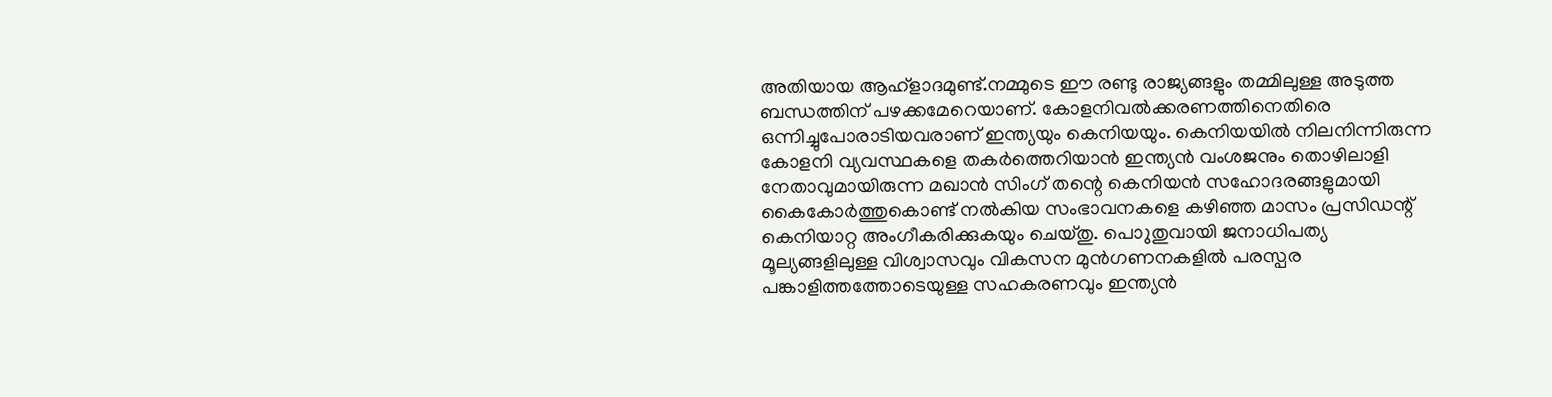അതിയായ ആഹ്‌ളാദമുണ്ട്.നമ്മുടെ ഈ രണ്ടു രാജ്യങ്ങളും തമ്മിലുള്ള അടുത്ത ബന്ധത്തിന് പഴക്കമേറെയാണ്. കോളനിവല്‍ക്കരണത്തിനെതിരെ ഒന്നിച്ചുപോരാടിയവരാണ് ഇന്ത്യയും കെനിയയും. കെനിയയില്‍ നിലനിന്നിരുന്ന കോളനി വ്യവസ്ഥകളെ തകര്‍ത്തെറിയാന്‍ ഇന്ത്യന്‍ വംശജനും തൊഴിലാളി നേതാവുമായിരുന്ന മഖാന്‍ സിംഗ് തന്റെ കെനിയന്‍ സഹോദരങ്ങളുമായി കൈകോര്‍ത്തുകൊണ്ട് നല്‍കിയ സംഭാവനകളെ കഴിഞ്ഞ മാസം പ്രസിഡന്റ് കെനിയാറ്റ അംഗീകരിക്കുകയും ചെയ്തു. പൊുതുവായി ജനാധിപത്യ മൂല്യങ്ങളിലുള്ള വിശ്വാസവും വികസന മുന്‍ഗണനകളില്‍ പരസ്പര പങ്കാളിത്തത്തോടെയുള്ള സഹകരണവും ഇന്ത്യന്‍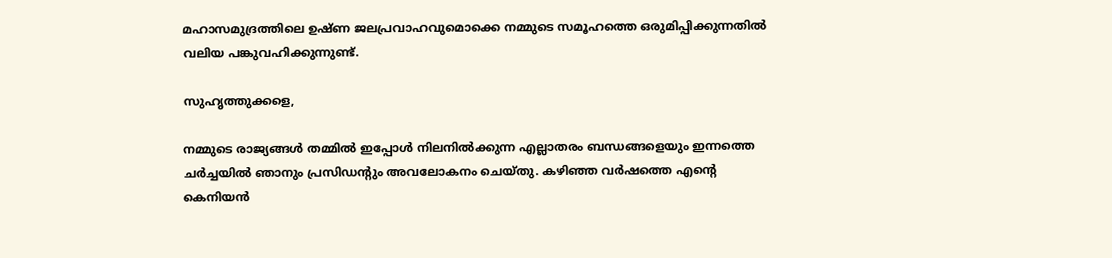മഹാസമുദ്രത്തിലെ ഉഷ്ണ ജലപ്രവാഹവുമൊക്കെ നമ്മുടെ സമൂഹത്തെ ഒരുമിപ്പിക്കുന്നതില്‍ വലിയ പങ്കുവഹിക്കുന്നുണ്ട്.

സുഹൃത്തുക്കളെ,

നമ്മുടെ രാജ്യങ്ങള്‍ തമ്മില്‍ ഇപ്പോള്‍ നിലനില്‍ക്കുന്ന എല്ലാതരം ബന്ധങ്ങളെയും ഇന്നത്തെ ചര്‍ച്ചയില്‍ ഞാനും പ്രസിഡന്റും അവലോകനം ചെയ്തു. കഴിഞ്ഞ വര്‍ഷത്തെ എന്റെ കെനിയന്‍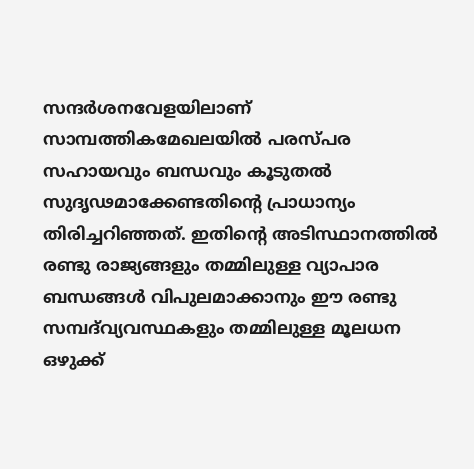സന്ദര്‍ശനവേളയിലാണ് സാമ്പത്തികമേഖലയില്‍ പരസ്പര സഹായവും ബന്ധവും കൂടുതല്‍ സുദൃഢമാക്കേണ്ടതിന്റെ പ്രാധാന്യം തിരിച്ചറിഞ്ഞത്. ഇതിന്റെ അടിസ്ഥാനത്തില്‍ രണ്ടു രാജ്യങ്ങളും തമ്മിലുള്ള വ്യാപാര ബന്ധങ്ങള്‍ വിപുലമാക്കാനും ഈ രണ്ടു സമ്പദ്‌വ്യവസ്ഥകളും തമ്മിലുള്ള മൂലധന ഒഴുക്ക്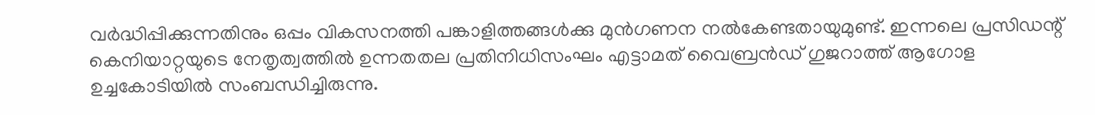വര്‍ദ്ധിപ്പിക്കുന്നതിനും ഒപ്പം വികസനത്തി പങ്കാളിത്തങ്ങള്‍ക്കു മുന്‍ഗണന നല്‍കേണ്ടതായുമുണ്ട്. ഇന്നലെ പ്രസിഡന്റ് കെനിയാറ്റയുടെ നേതൃത്വത്തില്‍ ഉന്നതതല പ്രതിനിധിസംഘം എട്ടാമത് വൈബ്രന്‍ഡ് ഗുജറാത്ത് ആഗോള ഉച്ചകോടിയില്‍ സംബന്ധിച്ചിരുന്നു.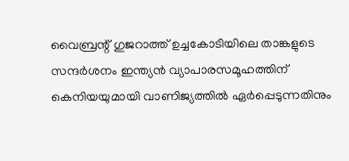വൈബ്രന്റ് ഗുജറാത്ത് ഉച്ചകോടിയിലെ താങ്കളുടെ സന്ദര്‍ശനം ഇന്ത്യന്‍ വ്യാപാരസമൂഹത്തിന് കെനിയയുമായി വാണിജ്യത്തില്‍ ഏര്‍പ്പെടുന്നതിനും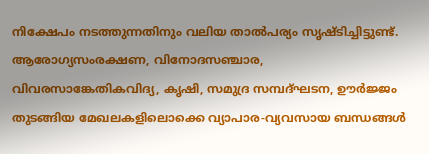നിക്ഷേപം നടത്തുന്നതിനും വലിയ താല്‍പര്യം സൃഷ്ടിച്ചിട്ടുണ്ട്. ആരോഗ്യസംരക്ഷണ, വിനോദസഞ്ചാര, വിവരസാങ്കേതികവിദ്യ, കൃഷി, സമുദ്ര സമ്പദ്ഘടന, ഊര്‍ജ്ജം തുടങ്ങിയ മേഖലകളിലൊക്കെ വ്യാപാര-വ്യവസായ ബന്ധങ്ങള്‍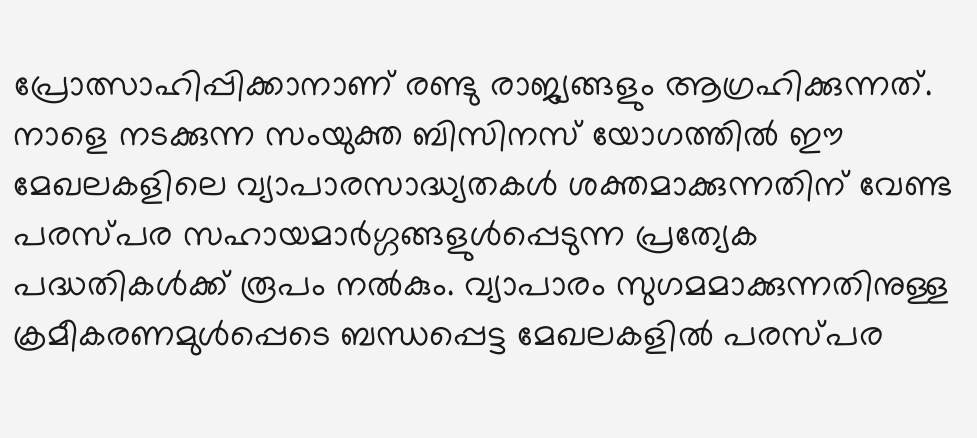പ്രോത്സാഹിപ്പിക്കാനാണ് രണ്ടു രാജ്യങ്ങളും ആഗ്രഹിക്കുന്നത്. നാളെ നടക്കുന്ന സംയുക്ത ബിസിനസ് യോഗത്തില്‍ ഈ മേഖലകളിലെ വ്യാപാരസാദ്ധ്യതകള്‍ ശക്തമാക്കുന്നതിന് വേണ്ട പരസ്പര സഹായമാര്‍ഗ്ഗങ്ങളുള്‍പ്പെടുന്ന പ്രത്യേക പദ്ധതികള്‍ക്ക് രൂപം നല്‍കും. വ്യാപാരം സുഗമമാക്കുന്നതിനുള്ള ക്രമീകരണമുള്‍പ്പെടെ ബന്ധപ്പെട്ട മേഖലകളില്‍ പരസ്പര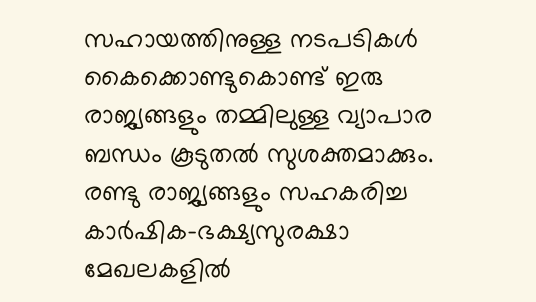സഹായത്തിനുള്ള നടപടികള്‍ കൈക്കൊണ്ടുകൊണ്ട് ഇരു രാജ്യങ്ങളും തമ്മിലുള്ള വ്യാപാര ബന്ധം കൂടുതല്‍ സുശക്തമാക്കും. രണ്ടു രാജ്യങ്ങളും സഹകരിച്ച കാര്‍ഷിക-ഭക്ഷ്യസുരക്ഷാ മേഖലകളില്‍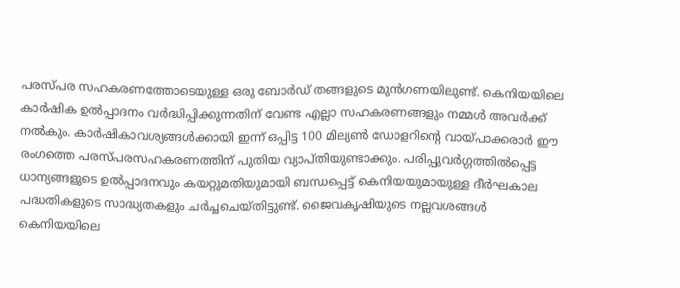പരസ്പര സഹകരണത്തോടെയുള്ള ഒരു ബോര്‍ഡ് തങ്ങളുടെ മുന്‍ഗണയിലുണ്ട്. കെനിയയിലെ കാര്‍ഷിക ഉല്‍പ്പാദനം വര്‍ദ്ധിപ്പിക്കുന്നതിന് വേണ്ട എല്ലാ സഹകരണങ്ങളും നമ്മള്‍ അവര്‍ക്ക് നല്‍കും. കാര്‍ഷികാവശ്യങ്ങള്‍ക്കായി ഇന്ന് ഒപ്പിട്ട 100 മില്യണ്‍ ഡോളറിന്റെ വായ്പാക്കരാര്‍ ഈ രംഗത്തെ പരസ്പരസഹകരണത്തിന് പുതിയ വ്യാപ്തിയുണ്ടാക്കും. പരിപ്പുവര്‍ഗ്ഗത്തില്‍പ്പെട്ട ധാന്യങ്ങളുടെ ഉല്‍പ്പാദനവും കയറ്റുമതിയുമായി ബന്ധപ്പെട്ട് കെനിയയുമായുള്ള ദീര്‍ഘകാല പദ്ധതികളുടെ സാദ്ധ്യതകളും ചര്‍ച്ചചെയ്തിട്ടുണ്ട്. ജൈവകൃഷിയുടെ നല്ലവശങ്ങള്‍ കെനിയയിലെ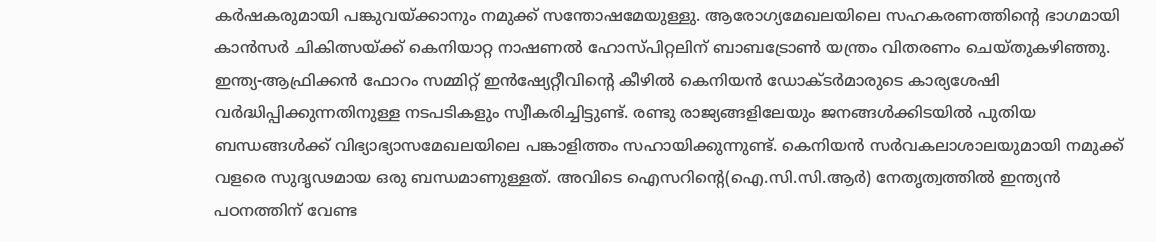കര്‍ഷകരുമായി പങ്കുവയ്ക്കാനും നമുക്ക് സന്തോഷമേയുള്ളു. ആരോഗ്യമേഖലയിലെ സഹകരണത്തിന്റെ ഭാഗമായി കാന്‍സര്‍ ചികിത്സയ്ക്ക് കെനിയാറ്റ നാഷണല്‍ ഹോസ്പിറ്റലിന് ബാബട്രോണ്‍ യന്ത്രം വിതരണം ചെയ്തുകഴിഞ്ഞു. ഇന്ത്യ-ആഫ്രിക്കന്‍ ഫോറം സമ്മിറ്റ് ഇന്‍ഷ്യേറ്റീവിന്റെ കീഴില്‍ കെനിയന്‍ ഡോക്ടര്‍മാരുടെ കാര്യശേഷി വര്‍ദ്ധിപ്പിക്കുന്നതിനുള്ള നടപടികളും സ്വീകരിച്ചിട്ടുണ്ട്. രണ്ടു രാജ്യങ്ങളിലേയും ജനങ്ങള്‍ക്കിടയില്‍ പുതിയ ബന്ധങ്ങള്‍ക്ക് വിഭ്യാഭ്യാസമേഖലയിലെ പങ്കാളിത്തം സഹായിക്കുന്നുണ്ട്. കെനിയന്‍ സര്‍വകലാശാലയുമായി നമുക്ക് വളരെ സുദൃഢമായ ഒരു ബന്ധമാണുള്ളത്. അവിടെ ഐസറിന്റെ(ഐ.സി.സി.ആര്‍) നേതൃത്വത്തില്‍ ഇന്ത്യന്‍ പഠനത്തിന് വേണ്ട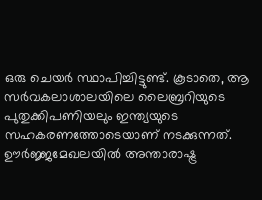ഒരു ചെയര്‍ സ്ഥാപിച്ചിട്ടുണ്ട്. കൂടാതെ, ആ സര്‍വകലാശാലയിലെ ലൈബ്രറിയുടെ പുതുക്കിപണിയലും ഇന്ത്യയുടെ സഹകരണത്തോടെയാണ് നടക്കുന്നത്. ഊര്‍ജ്ജമേഖലയില്‍ അന്താരാഷ്ട്ര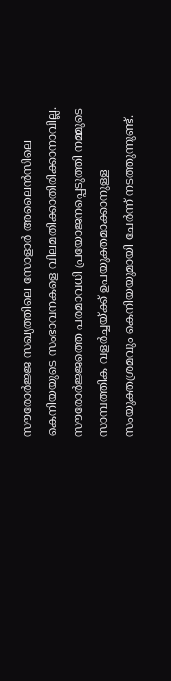സൗരോര്‍ജ്ജ സഖ്യത്തിലെ സോളാര്‍ അലൈന്‍സിലെ കെനിയയുടെ സംഭാവനകളെ വിലമതിക്കാതിരിക്കാനാവില്ല. സൗരോര്‍ജ്ജത്തെ പരമാവധി പ്രയോജനപ്പെടുത്തി നമ്മുടെ സാമ്പത്തിക വളര്‍ച്ചയ്ക്ക് ഉപയുക്തമാക്കാനുള്ള സംയുക്തശ്രമവും കെനിയയുമായി ചേര്‍ന്ന് നടത്തുന്നുണ്ട്.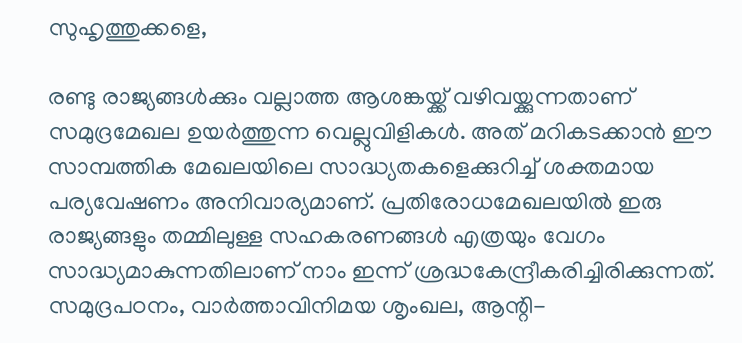സുഹൃത്തുക്കളെ,

രണ്ടു രാജ്യങ്ങള്‍ക്കും വല്ലാത്ത ആശങ്കയ്ക്ക് വഴിവയ്ക്കുന്നതാണ് സമുദ്രമേഖല ഉയര്‍ത്തുന്ന വെല്ലുവിളികള്‍. അത് മറികടക്കാന്‍ ഈ സാമ്പത്തിക മേഖലയിലെ സാദ്ധ്യതകളെക്കുറിച്ച് ശക്തമായ പര്യവേഷണം അനിവാര്യമാണ്. പ്രതിരോധമേഖലയില്‍ ഇരു രാജ്യങ്ങളും തമ്മിലുള്ള സഹകരണങ്ങള്‍ എത്രയും വേഗം സാദ്ധ്യമാകുന്നതിലാണ് നാം ഇന്ന് ശ്രദ്ധകേന്ദ്രീകരിച്ചിരിക്കുന്നത്. സമുദ്രപഠനം, വാര്‍ത്താവിനിമയ ശൃംഖല, ആന്റി-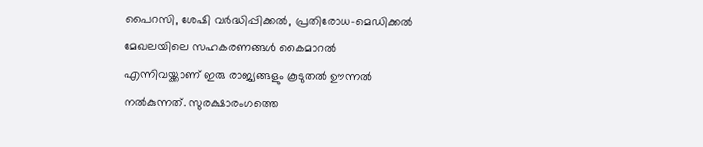പൈറസി, ശേഷി വര്‍ദ്ധിപ്പിക്കല്‍, പ്രതിരോധ-മെഡിക്കല്‍ മേഖലയിലെ സഹകരണങ്ങള്‍ കൈമാറല്‍ എന്നിവയ്ക്കാണ് ഇരു രാജ്യങ്ങളും കൂടുതല്‍ ഊന്നല്‍ നല്‍കുന്നത്. സുരക്ഷാരംഗത്തെ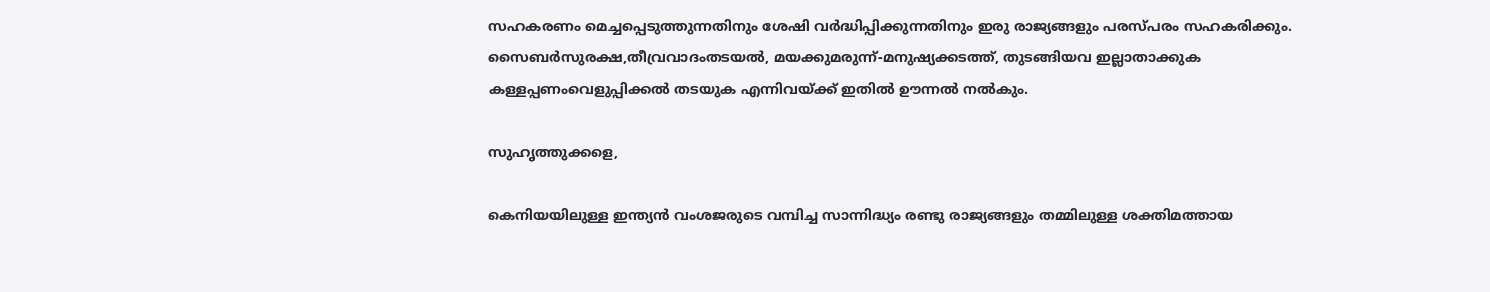സഹകരണം മെച്ചപ്പെടുത്തുന്നതിനും ശേഷി വര്‍ദ്ധിപ്പിക്കുന്നതിനും ഇരു രാജ്യങ്ങളും പരസ്പരം സഹകരിക്കും. സൈബര്‍സുരക്ഷ,തീവ്രവാദംതടയല്‍, മയക്കുമരുന്ന്-മനുഷ്യക്കടത്ത്, തുടങ്ങിയവ ഇല്ലാതാക്കുക കള്ളപ്പണംവെളുപ്പിക്കല്‍ തടയുക എന്നിവയ്ക്ക് ഇതില്‍ ഊന്നല്‍ നല്‍കും.

സുഹൃത്തുക്കളെ,

കെനിയയിലുള്ള ഇന്ത്യന്‍ വംശജരുടെ വമ്പിച്ച സാന്നിദ്ധ്യം രണ്ടു രാജ്യങ്ങളും തമ്മിലുള്ള ശക്തിമത്തായ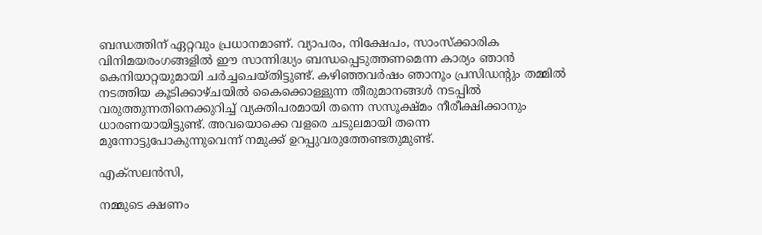ബന്ധത്തിന് ഏറ്റവും പ്രധാനമാണ്. വ്യാപരം, നിക്ഷേപം, സാംസ്‌ക്കാരിക വിനിമയരംഗങ്ങളില്‍ ഈ സാന്നിദ്ധ്യം ബന്ധപ്പെടുത്തണമെന്ന കാര്യം ഞാന്‍ കെനിയാറ്റയുമായി ചര്‍ച്ചചെയ്തിട്ടുണ്ട്. കഴിഞ്ഞവര്‍ഷം ഞാനൂം പ്രസിഡന്റും തമ്മില്‍ നടത്തിയ കൂടിക്കാഴ്ചയില്‍ കൈക്കൊള്ളുന്ന തീരുമാനങ്ങള്‍ നടപ്പില്‍ വരുത്തുന്നതിനെക്കുറിച്ച് വ്യക്തിപരമായി തന്നെ സസൂക്ഷ്മം നീരീക്ഷിക്കാനും ധാരണയായിട്ടുണ്ട്. അവയൊക്കെ വളരെ ചടുലമായി തന്നെ മുന്നോട്ടുപോകുന്നുവെന്ന് നമുക്ക് ഉറപ്പുവരുത്തേണ്ടതുമുണ്ട്.

എക്‌സലന്‍സി,

നമ്മുടെ ക്ഷണം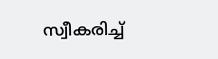സ്വീകരിച്ച്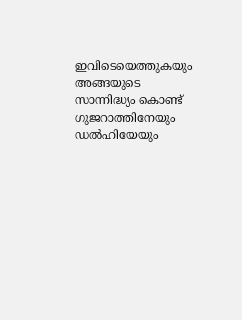ഇവിടെയെത്തുകയും അങ്ങയുടെ സാന്നിദ്ധ്യം കൊണ്ട് ഗുജറാത്തിനേയും ഡല്‍ഹിയേയും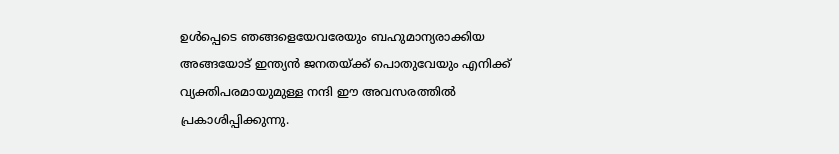ഉള്‍പ്പെടെ ഞങ്ങളെയേവരേയും ബഹുമാന്യരാക്കിയ അങ്ങയോട് ഇന്ത്യന്‍ ജനതയ്ക്ക് പൊതുവേയും എനിക്ക് വ്യക്തിപരമായുമുള്ള നന്ദി ഈ അവസരത്തില്‍ പ്രകാശിപ്പിക്കുന്നു.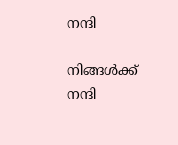നന്ദി

നിങ്ങള്‍ക്ക് നന്ദി